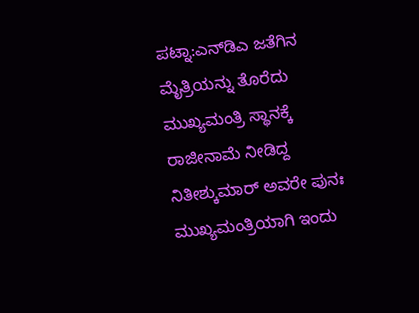ಪಟ್ನಾ:ಎನ್‌ಡಿಎ ಜತೆಗಿನ ಮೈತ್ರಿಯನ್ನು ತೊರೆದು ಮುಖ್ಯಮಂತ್ರಿ ಸ್ಥಾನಕ್ಕೆ ರಾಜೀನಾಮೆ ನೀಡಿದ್ದ ನಿತೀಶ್ಕುಮಾರ್ ಅವರೇ ಪುನಃ ಮುಖ್ಯಮಂತ್ರಿಯಾಗಿ ಇಂದು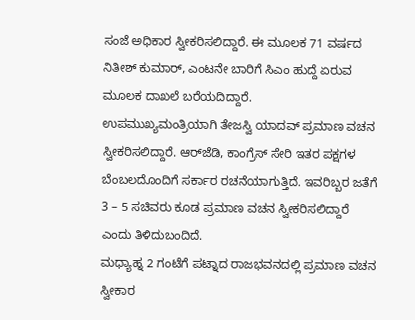ಸಂಜೆ ಅಧಿಕಾರ ಸ್ವೀಕರಿಸಲಿದ್ದಾರೆ. ಈ ಮೂಲಕ 71 ವರ್ಷದ ನಿತೀಶ್ ಕುಮಾರ್, ಎಂಟನೇ ಬಾರಿಗೆ ಸಿಎಂ ಹುದ್ದೆ ಏರುವ ಮೂಲಕ ದಾಖಲೆ ಬರೆಯದಿದ್ದಾರೆ.
ಉಪಮುಖ್ಯಮಂತ್ರಿಯಾಗಿ ತೇಜಸ್ವಿ ಯಾದವ್ ಪ್ರಮಾಣ ವಚನ ಸ್ವೀಕರಿಸಲಿದ್ದಾರೆ. ಆರ್‌ಜೆಡಿ, ಕಾಂಗ್ರೆಸ್‌ ಸೇರಿ ಇತರ ಪಕ್ಷಗಳ ಬೆಂಬಲದೊಂದಿಗೆ ಸರ್ಕಾರ ರಚನೆಯಾಗುತ್ತಿದೆ. ಇವರಿಬ್ಬರ ಜತೆಗೆ 3 – 5 ಸಚಿವರು ಕೂಡ ಪ್ರಮಾಣ ವಚನ ಸ್ವೀಕರಿಸಲಿದ್ದಾರೆ ಎಂದು ತಿಳಿದುಬಂದಿದೆ.
ಮಧ್ಯಾಹ್ನ 2 ಗಂಟೆಗೆ ಪಟ್ನಾದ ರಾಜಭವನದಲ್ಲಿ ಪ್ರಮಾಣ ವಚನ ಸ್ವೀಕಾರ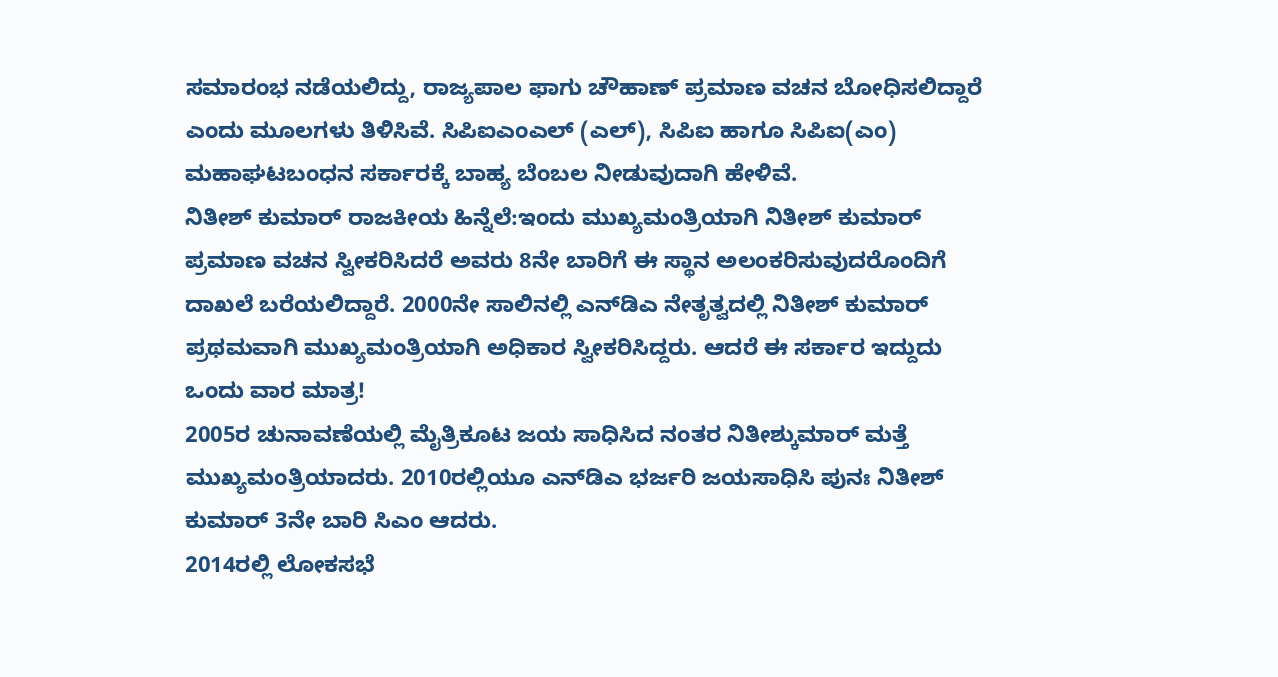ಸಮಾರಂಭ ನಡೆಯಲಿದ್ದು, ರಾಜ್ಯಪಾಲ ಫಾಗು ಚೌಹಾಣ್‌ ಪ್ರಮಾಣ ವಚನ ಬೋಧಿಸಲಿದ್ದಾರೆ ಎಂದು ಮೂಲಗಳು ತಿಳಿಸಿವೆ. ಸಿಪಿಐಎಂಎಲ್‌ (ಎಲ್‌), ಸಿಪಿಐ ಹಾಗೂ ಸಿಪಿಐ(ಎಂ) ಮಹಾಘಟಬಂಧನ ಸರ್ಕಾರಕ್ಕೆ ಬಾಹ್ಯ ಬೆಂಬಲ ನೀಡುವುದಾಗಿ ಹೇಳಿವೆ.
ನಿತೀಶ್ ಕುಮಾರ್ ರಾಜಕೀಯ ಹಿನ್ನೆಲೆ:ಇಂದು ಮುಖ್ಯಮಂತ್ರಿಯಾಗಿ ನಿತೀಶ್ ಕುಮಾರ್ ಪ್ರಮಾಣ ವಚನ ಸ್ವೀಕರಿಸಿದರೆ ಅವರು 8ನೇ ಬಾರಿಗೆ ಈ ಸ್ಥಾನ ಅಲಂಕರಿಸುವುದರೊಂದಿಗೆ ದಾಖಲೆ ಬರೆಯಲಿದ್ದಾರೆ. 2000ನೇ ಸಾಲಿನಲ್ಲಿ ಎನ್‌ಡಿಎ ನೇತೃತ್ವದಲ್ಲಿ ನಿತೀಶ್ ಕುಮಾರ್ ಪ್ರಥಮವಾಗಿ ಮುಖ್ಯಮಂತ್ರಿಯಾಗಿ ಅಧಿಕಾರ ಸ್ವೀಕರಿಸಿದ್ದರು. ಆದರೆ ಈ ಸರ್ಕಾರ ಇದ್ದುದು ಒಂದು ವಾರ ಮಾತ್ರ!
2005ರ ಚುನಾವಣೆಯಲ್ಲಿ ಮೈತ್ರಿಕೂಟ ಜಯ ಸಾಧಿಸಿದ ನಂತರ ನಿತೀಶ್ಕುಮಾರ್ ಮತ್ತೆ ಮುಖ್ಯಮಂತ್ರಿಯಾದರು. 2010ರಲ್ಲಿಯೂ ಎನ್‌ಡಿಎ ಭರ್ಜರಿ ಜಯಸಾಧಿಸಿ ಪುನಃ ನಿತೀಶ್ ಕುಮಾರ್ 3ನೇ ಬಾರಿ ಸಿಎಂ ಆದರು.
2014ರಲ್ಲಿ ಲೋಕಸಭೆ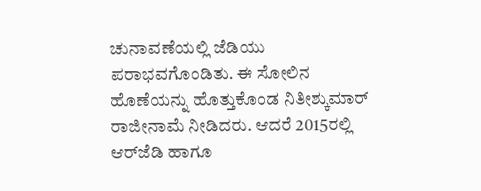ಚುನಾವಣೆಯಲ್ಲಿ ಜೆಡಿಯು ಪರಾಭವಗೊಂಡಿತು. ಈ ಸೋಲಿನ ಹೊಣೆಯನ್ನು ಹೊತ್ತುಕೊಂಡ ನಿತೀಶ್ಕುಮಾರ್ ರಾಜೀನಾಮೆ ನೀಡಿದರು. ಆದರೆ 2015ರಲ್ಲಿ ಆರ್‌ಜೆಡಿ ಹಾಗೂ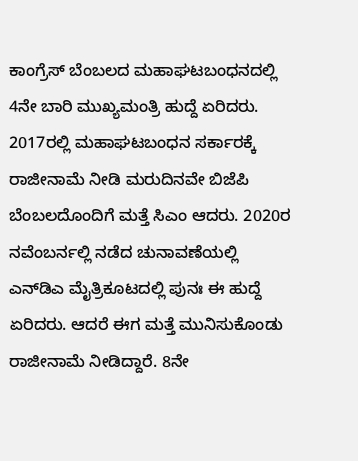ಕಾಂಗ್ರೆಸ್‌ ಬೆಂಬಲದ ಮಹಾಘಟಬಂಧನದಲ್ಲಿ 4ನೇ ಬಾರಿ ಮುಖ್ಯಮಂತ್ರಿ ಹುದ್ದೆ ಏರಿದರು.
2017ರಲ್ಲಿ ಮಹಾಘಟಬಂಧನ ಸರ್ಕಾರಕ್ಕೆ ರಾಜೀನಾಮೆ ನೀಡಿ ಮರುದಿನವೇ ಬಿಜೆಪಿ ಬೆಂಬಲದೊಂದಿಗೆ ಮತ್ತೆ ಸಿಎಂ ಆದರು. 2020ರ ನವೆಂಬರ್ನಲ್ಲಿ ನಡೆದ ಚುನಾವಣೆಯಲ್ಲಿ ಎನ್‌ಡಿಎ ಮೈತ್ರಿಕೂಟದಲ್ಲಿ ಪುನಃ ಈ ಹುದ್ದೆ ಏರಿದರು. ಆದರೆ ಈಗ ಮತ್ತೆ ಮುನಿಸುಕೊಂಡು ರಾಜೀನಾಮೆ ನೀಡಿದ್ದಾರೆ. 8ನೇ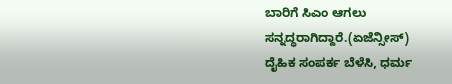ಬಾರಿಗೆ ಸಿಎಂ ಆಗಲು ಸನ್ನದ್ಧರಾಗಿದ್ದಾರೆ.(ಏಜೆನ್ಸೀಸ್)
ದೈಹಿಕ ಸಂಪರ್ಕ ಬೆಳೆಸಿ, ಧರ್ಮ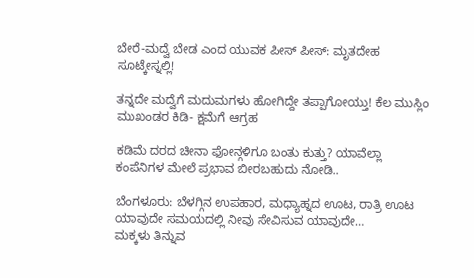ಬೇರೆ-ಮದ್ವೆ ಬೇಡ ಎಂದ ಯುವಕ ಪೀಸ್ ಪೀಸ್: ಮೃತದೇಹ ಸೂಟ್ಕೇಸ್ನಲ್ಲಿ!

ತನ್ನದೇ ಮದ್ವೆಗೆ ಮದುಮಗಳು ಹೋಗಿದ್ದೇ ತಪ್ಪಾಗೋಯ್ತು! ಕೆಲ ಮುಸ್ಲಿಂ ಮುಖಂಡರ ಕಿಡಿ- ಕ್ಷಮೆಗೆ ಆಗ್ರಹ

ಕಡಿಮೆ ದರದ ಚೀನಾ ಫೋನ್ಗಳಿಗೂ ಬಂತು ಕುತ್ತು? ಯಾವೆಲ್ಲಾ ಕಂಪೆನಿಗಳ ಮೇಲೆ ಪ್ರಭಾವ ಬೀರಬಹುದು ನೋಡಿ..

ಬೆಂಗಳೂರು: ಬೆಳಗ್ಗಿನ ಉಪಹಾರ, ಮಧ್ಯಾಹ್ನದ ಊಟ, ರಾತ್ರಿ ಊಟ ಯಾವುದೇ ಸಮಯದಲ್ಲಿ ನೀವು ಸೇವಿಸುವ ಯಾವುದೇ…
ಮಕ್ಕಳು ತಿನ್ನುವ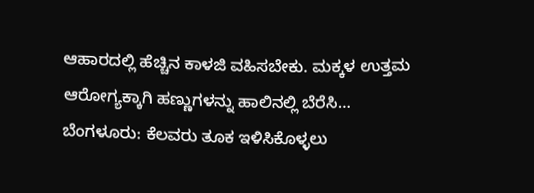ಆಹಾರದಲ್ಲಿ ಹೆಚ್ಚಿನ ಕಾಳಜಿ ವಹಿಸಬೇಕು. ಮಕ್ಕಳ ಉತ್ತಮ ಆರೋಗ್ಯಕ್ಕಾಗಿ ಹಣ್ಣುಗಳನ್ನು ಹಾಲಿನಲ್ಲಿ ಬೆರೆಸಿ…
ಬೆಂಗಳೂರು: ಕೆಲವರು ತೂಕ ಇಳಿಸಿಕೊಳ್ಳಲು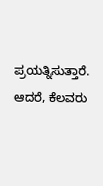ಪ್ರಯತ್ನಿಸುತ್ತಾರೆ. ಆದರೆ, ಕೆಲವರು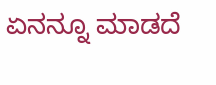ಏನನ್ನೂ ಮಾಡದೆ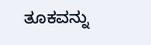ತೂಕವನ್ನು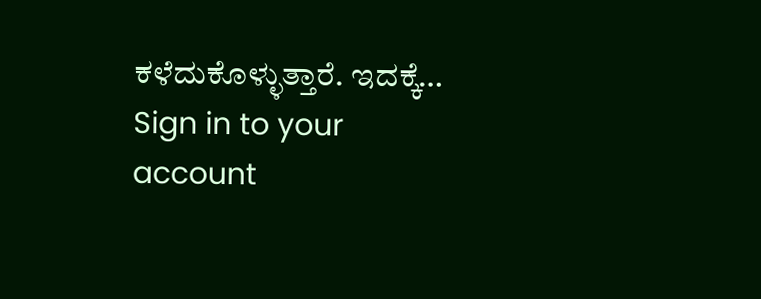ಕಳೆದುಕೊಳ್ಳುತ್ತಾರೆ. ಇದಕ್ಕೆ…
Sign in to your account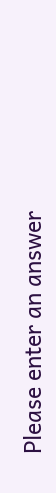Please enter an answer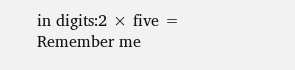in digits:2 × five =
Remember me